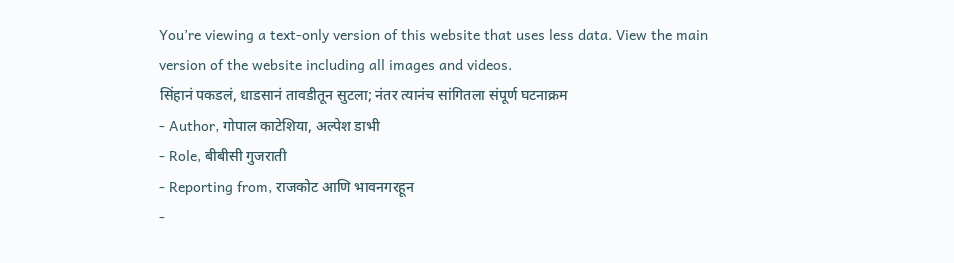You’re viewing a text-only version of this website that uses less data. View the main version of the website including all images and videos.
सिंहानं पकडलं, धाडसानं तावडीतून सुटला; नंतर त्यानंच सांगितला संपूर्ण घटनाक्रम
- Author, गोपाल काटेशिया, अल्पेश डाभी
- Role, बीबीसी गुजराती
- Reporting from, राजकोट आणि भावनगरहून
-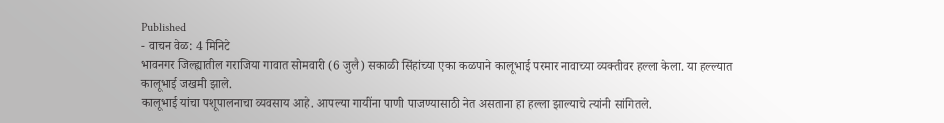Published
- वाचन वेळ: 4 मिनिटे
भावनगर जिल्ह्यातील गराजिया गावात सोमवारी (6 जुलै) सकाळी सिंहांच्या एका कळपाने कालूभाई परमार नावाच्या व्यक्तीवर हल्ला केला. या हल्ल्यात कालूभाई जखमी झाले.
कालूभाई यांचा पशूपालनाचा व्यवसाय आहे. आपल्या गायींना पाणी पाजण्यासाठी नेत असताना हा हल्ला झाल्याचे त्यांनी सांगितले.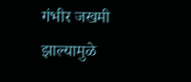गंभीर जखमी झाल्यामुळे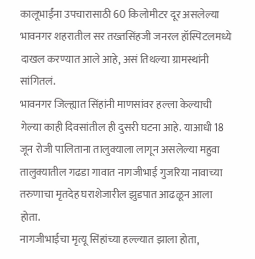कालूभाईंना उपचारासाठी 60 किलोमीटर दूर असलेल्या भावनगर शहरातील सर तख्तसिंहजी जनरल हॉस्पिटलमध्ये दाखल करण्यात आले आहे, असं तिथल्या ग्रामस्थांनी सांगितलं.
भावनगर जिल्ह्यात सिंहांनी माणसांवर हल्ला केल्याची गेल्या काही दिवसांतील ही दुसरी घटना आहे. याआधी 18 जून रोजी पालिताना तालुक्याला लागून असलेल्या महुवा तालुक्यातील गढडा गावात नागजीभाई गुजरिया नावाच्या तरुणाचा मृतदेह घराशेजारील झुडपात आढळून आला होता.
नागजीभाईचा मृत्यू सिंहांच्या हल्ल्यात झाला होता,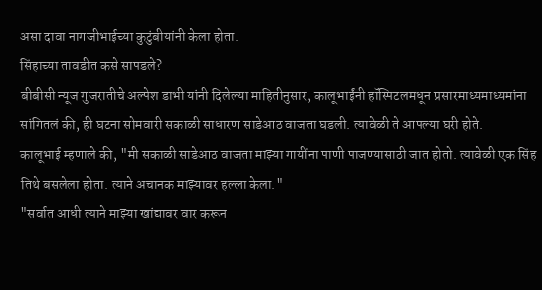असा दावा नागजीभाईच्या कुटुंबीयांनी केला होता.
सिंहाच्या तावडीत कसे सापडले?
बीबीसी न्यूज गुजरातीचे अल्पेश डाभी यांनी दिलेल्या माहितीनुसार, कालूभाईंनी हॉस्पिटलमधून प्रसारमाध्यमाध्यमांना सांगितलं की, ही घटना सोमवारी सकाळी साधारण साडेआठ वाजता घडली. त्यावेळी ते आपल्या घरी होते.
कालूभाई म्हणाले की, "मी सकाळी साडेआठ वाजता माझ्या गायींना पाणी पाजण्यासाठी जात होतो. त्यावेळी एक सिंह तिथे बसलेला होता. त्याने अचानक माझ्यावर हल्ला केला."
"सर्वात आधी त्याने माझ्या खांद्यावर वार करून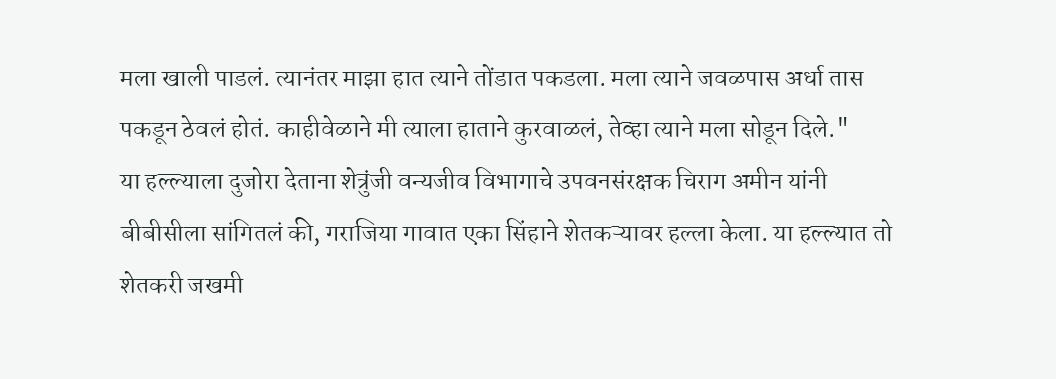मला खाली पाडलं. त्यानंतर माझा हात त्याने तोंडात पकडला. मला त्याने जवळपास अर्धा तास पकडून ठेवलं होतं. काहीवेळाने मी त्याला हाताने कुरवाळलं, तेव्हा त्याने मला सोडून दिले."
या हल्ल्याला दुजोरा देताना शेत्रुंजी वन्यजीव विभागाचे उपवनसंरक्षक चिराग अमीन यांनी बीबीसीला सांगितलं की, गराजिया गावात एका सिंहाने शेतकऱ्यावर हल्ला केला. या हल्ल्यात तो शेतकरी जखमी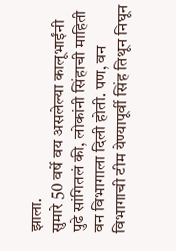झाला.
सुमारे 50 वर्षे वय असलेल्या कालूभाईंनी पुढे सांगितलं की, लोकांनी सिंहाची माहिती वन विभागाला दिली होती. पण, वन विभागाची टीम येण्यापूर्वी सिंह तिथून निघून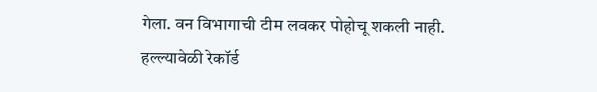गेला. वन विभागाची टीम लवकर पोहोचू शकली नाही.
हल्ल्यावेळी रेकॉर्ड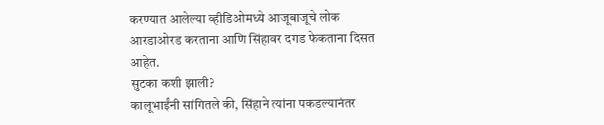करण्यात आलेल्या व्हीडिओमध्ये आजूबाजूचे लोक आरडाओरड करताना आणि सिंहावर दगड फेकताना दिसत आहेत.
सुटका कशी झाली?
कालूभाईंनी सांगितले की, सिंहाने त्यांना पकडल्यानंतर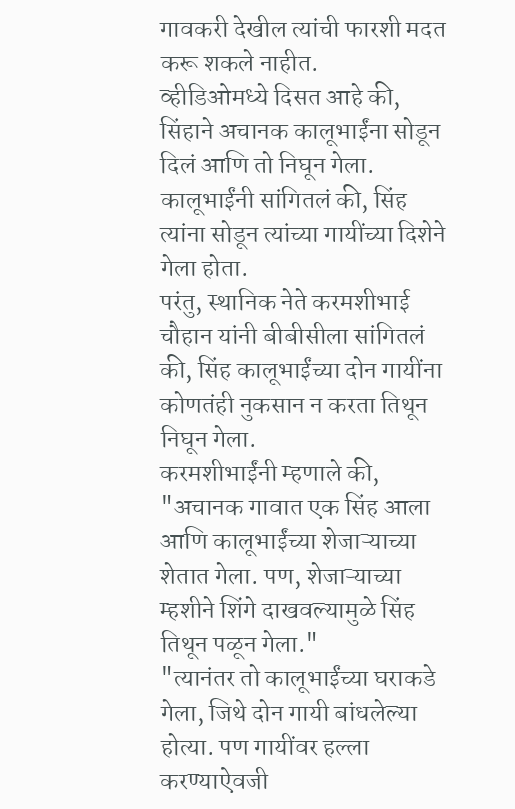गावकरी देखील त्यांची फारशी मदत करू शकले नाहीत.
व्हीडिओमध्ये दिसत आहे की, सिंहाने अचानक कालूभाईंना सोडून दिलं आणि तो निघून गेला. कालूभाईंनी सांगितलं की, सिंह त्यांना सोडून त्यांच्या गायींच्या दिशेने गेला होता.
परंतु, स्थानिक नेते करमशीभाई चौहान यांनी बीबीसीला सांगितलं की, सिंह कालूभाईंच्या दोन गायींना कोणतंही नुकसान न करता तिथून निघून गेला.
करमशीभाईंनी म्हणाले की, "अचानक गावात एक सिंह आला आणि कालूभाईंच्या शेजाऱ्याच्या शेतात गेला. पण, शेजाऱ्याच्या म्हशीने शिंगे दाखवल्यामुळे सिंह तिथून पळून गेला."
"त्यानंतर तो कालूभाईंच्या घराकडे गेला, जिथे दोन गायी बांधलेल्या होत्या. पण गायींवर हल्ला करण्याऐवजी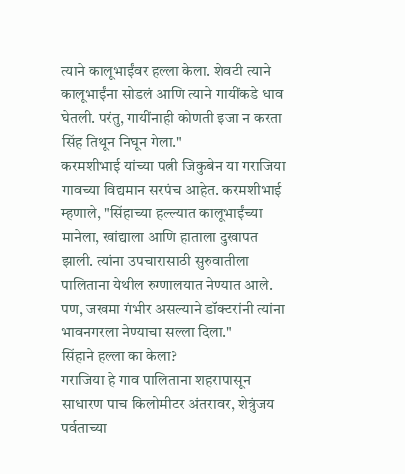त्याने कालूभाईंवर हल्ला केला. शेवटी त्याने कालूभाईंना सोडलं आणि त्याने गायींकडे धाव घेतली. परंतु, गायींनाही कोणती इजा न करता सिंह तिथून निघून गेला."
करमशीभाई यांच्या पत्नी जिकुबेन या गराजिया गावच्या विद्यमान सरपंच आहेत. करमशीभाई म्हणाले, "सिंहाच्या हल्ल्यात कालूभाईंच्या मानेला, खांद्याला आणि हाताला दुखापत झाली. त्यांना उपचारासाठी सुरुवातीला पालिताना येथील रुग्णालयात नेण्यात आले. पण, जखमा गंभीर असल्याने डॉक्टरांनी त्यांना भावनगरला नेण्याचा सल्ला दिला."
सिंहाने हल्ला का केला?
गराजिया हे गाव पालिताना शहरापासून साधारण पाच किलोमीटर अंतरावर, शेत्रुंजय पर्वताच्या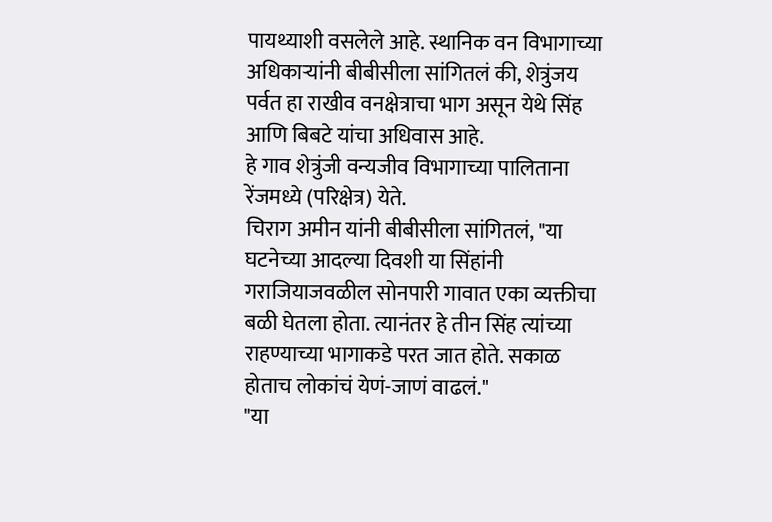पायथ्याशी वसलेले आहे. स्थानिक वन विभागाच्या अधिकाऱ्यांनी बीबीसीला सांगितलं की, शेत्रुंजय पर्वत हा राखीव वनक्षेत्राचा भाग असून येथे सिंह आणि बिबटे यांचा अधिवास आहे.
हे गाव शेत्रुंजी वन्यजीव विभागाच्या पालिताना रेंजमध्ये (परिक्षेत्र) येते.
चिराग अमीन यांनी बीबीसीला सांगितलं, "या घटनेच्या आदल्या दिवशी या सिंहांनी गराजियाजवळील सोनपारी गावात एका व्यक्तीचा बळी घेतला होता. त्यानंतर हे तीन सिंह त्यांच्या राहण्याच्या भागाकडे परत जात होते. सकाळ होताच लोकांचं येणं-जाणं वाढलं."
"या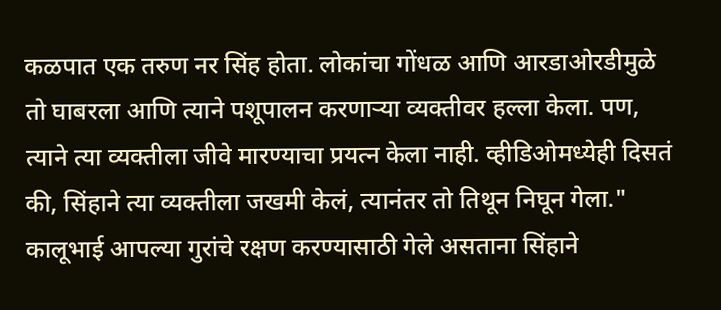कळपात एक तरुण नर सिंह होता. लोकांचा गोंधळ आणि आरडाओरडीमुळे तो घाबरला आणि त्याने पशूपालन करणाऱ्या व्यक्तीवर हल्ला केला. पण, त्याने त्या व्यक्तीला जीवे मारण्याचा प्रयत्न केला नाही. व्हीडिओमध्येही दिसतं की, सिंहाने त्या व्यक्तीला जखमी केलं, त्यानंतर तो तिथून निघून गेला."
कालूभाई आपल्या गुरांचे रक्षण करण्यासाठी गेले असताना सिंहाने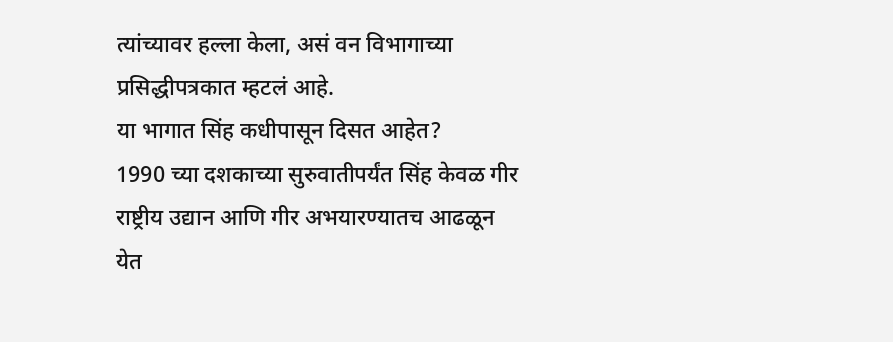त्यांच्यावर हल्ला केला, असं वन विभागाच्या प्रसिद्धीपत्रकात म्हटलं आहे.
या भागात सिंह कधीपासून दिसत आहेत?
1990 च्या दशकाच्या सुरुवातीपर्यंत सिंह केवळ गीर राष्ट्रीय उद्यान आणि गीर अभयारण्यातच आढळून येत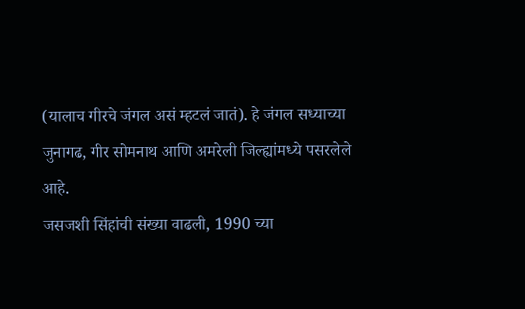(यालाच गीरचे जंगल असं म्हटलं जातं). हे जंगल सध्याच्या जुनागढ, गीर सोमनाथ आणि अमरेली जिल्ह्यांमध्ये पसरलेले आहे.
जसजशी सिंहांची संख्या वाढली, 1990 च्या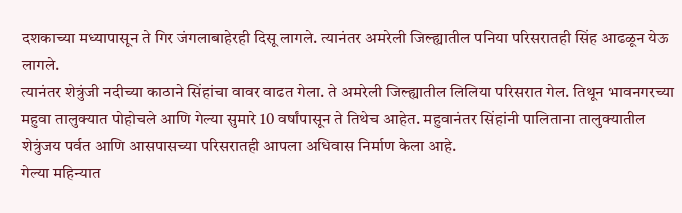दशकाच्या मध्यापासून ते गिर जंगलाबाहेरही दिसू लागले. त्यानंतर अमरेली जिल्ह्यातील पनिया परिसरातही सिंह आढळून येऊ लागले.
त्यानंतर शेत्रुंजी नदीच्या काठाने सिंहांचा वावर वाढत गेला. ते अमरेली जिल्ह्यातील लिलिया परिसरात गेल. तिथून भावनगरच्या महुवा तालुक्यात पोहोचले आणि गेल्या सुमारे 10 वर्षांपासून ते तिथेच आहेत. महुवानंतर सिंहांनी पालिताना तालुक्यातील शेत्रुंजय पर्वत आणि आसपासच्या परिसरातही आपला अधिवास निर्माण केला आहे.
गेल्या महिन्यात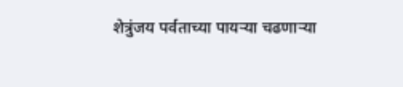शेत्रुंजय पर्वताच्या पायऱ्या चढणाऱ्या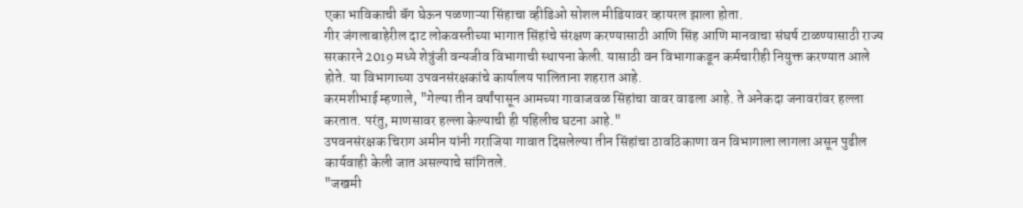एका भाविकाची बॅग घेऊन पळणाऱ्या सिंहाचा व्हीडिओ सोशल मीडियावर व्हायरल झाला होता.
गीर जंगलाबाहेरील दाट लोकवस्तीच्या भागात सिंहांचे संरक्षण करण्यासाठी आणि सिंह आणि मानवाचा संघर्ष टाळण्यासाठी राज्य सरकारने 2019 मध्ये शेत्रुंजी वन्यजीव विभागाची स्थापना केली. यासाठी वन विभागाकडून कर्मचारीही नियुक्त करण्यात आले होते. या विभागाच्या उपवनसंरक्षकांचे कार्यालय पालिताना शहरात आहे.
करमशीभाई म्हणाले, "गेल्या तीन वर्षांपासून आमच्या गावाजवळ सिंहांचा वावर वाढला आहे. ते अनेकदा जनावरांवर हल्ला करतात. परंतु, माणसावर हल्ला केल्याची ही पहिलीच घटना आहे."
उपवनसंरक्षक चिराग अमीन यांनी गराजिया गावात दिसलेल्या तीन सिंहांचा ठावठिकाणा वन विभागाला लागला असून पुढील कार्यवाही केली जात असल्याचे सांगितले.
"जखमी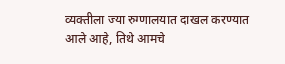व्यक्तीला ज्या रुग्णालयात दाखल करण्यात आले आहे, तिथे आमचे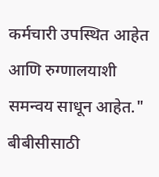कर्मचारी उपस्थित आहेत आणि रुग्णालयाशी समन्वय साधून आहेत."
बीबीसीसाठी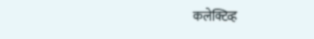कलेक्टिव्ह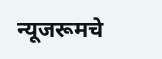न्यूजरूमचे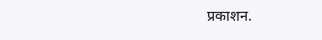प्रकाशन.